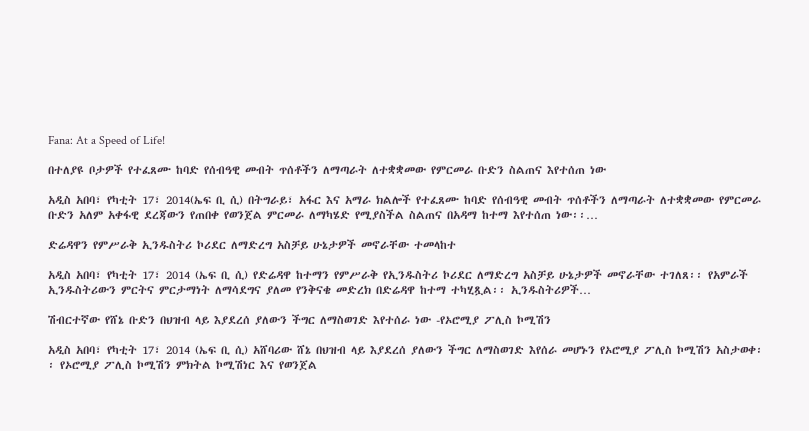Fana: At a Speed of Life!

በተለያዩ ቦታዎች የተፈጸሙ ከባድ የሰብዓዊ መብት ጥሰቶችን ለማጣራት ለተቋቋመው የምርመራ ቡድን ስልጠና እየተሰጠ ነው

አዲስ አበባ፣ የካቲት 17፣ 2014(ኤፍ ቢ ሲ) በትግራይ፣ አፋር እና አማራ ክልሎች የተፈጸሙ ከባድ የሰብዓዊ መብት ጥሰቶችን ለማጣራት ለተቋቋመው የምርመራ ቡድን አለም አቀፋዊ ደረጃውን የጠበቀ የወንጀል ምርመራ ለማካሄድ የሚያስችል ስልጠና በአዳማ ከተማ እየተሰጠ ነው፡፡…

ድሬዳዋን የምሥራቅ ኢንዱስትሪ ኮሪደር ለማድረግ አስቻይ ሁኔታዎች መኖራቸው ተመላከተ

አዲስ አበባ፣ የካቲት 17፣ 2014 (ኤፍ ቢ ሲ) የድሬዳዋ ከተማን የምሥራቅ የኢንዱስትሪ ኮሪደር ለማድረግ አስቻይ ሁኔታዎች መኖራቸው ተገለጸ፡፡ የአምራች ኢንዱስትሪውን ምርትና ምርታማነት ለማሳደግና ያለመ የንቅናቄ መድረክ በድሬዳዋ ከተማ ተካሂጿል፡፡ ኢንዱስትሪዎች…

ሽብርተኛው የሸኔ ቡድን በህዝብ ላይ እያደረሰ ያለውን ችግር ለማስወገድ እየተሰራ ነው -የኦሮሚያ ፖሊስ ኮሚሽን

አዲስ አበባ፣ የካቲት 17፣ 2014 (ኤፍ ቢ ሲ) አሸባሪው ሸኔ በህዝብ ላይ እያደረሰ ያለውን ችግር ለማስወገድ እየሰራ መሆኑን የኦሮሚያ ፖሊስ ኮሚሽን አስታወቀ፡፡ የኦሮሚያ ፖሊስ ኮሚሽን ምክትል ኮሚሽነር እና የወንጀል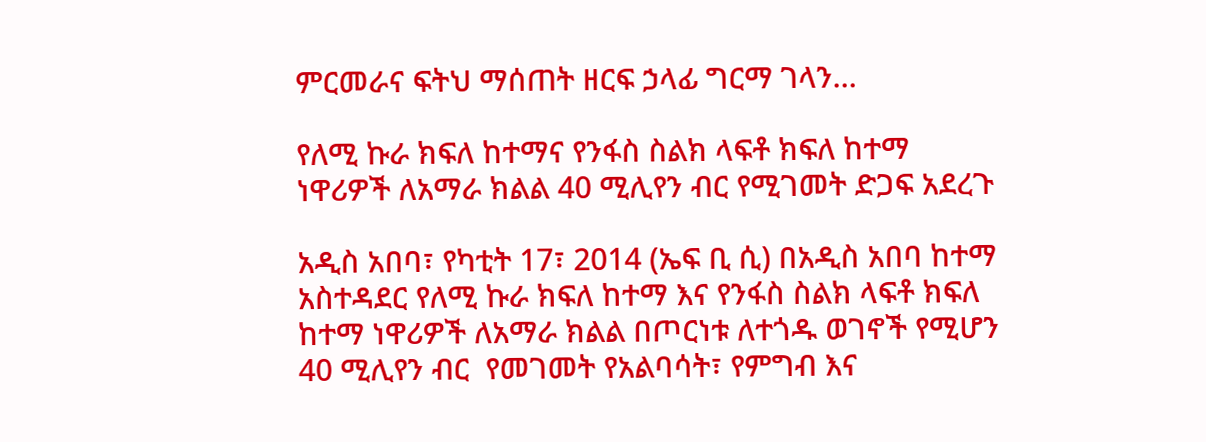ምርመራና ፍትህ ማሰጠት ዘርፍ ኃላፊ ግርማ ገላን…

የለሚ ኩራ ክፍለ ከተማና የንፋስ ስልክ ላፍቶ ክፍለ ከተማ ነዋሪዎች ለአማራ ክልል 40 ሚሊየን ብር የሚገመት ድጋፍ አደረጉ

አዲስ አበባ፣ የካቲት 17፣ 2014 (ኤፍ ቢ ሲ) በአዲስ አበባ ከተማ አስተዳደር የለሚ ኩራ ክፍለ ከተማ እና የንፋስ ስልክ ላፍቶ ክፍለ ከተማ ነዋሪዎች ለአማራ ክልል በጦርነቱ ለተጎዱ ወገኖች የሚሆን 40 ሚሊየን ብር  የመገመት የአልባሳት፣ የምግብ እና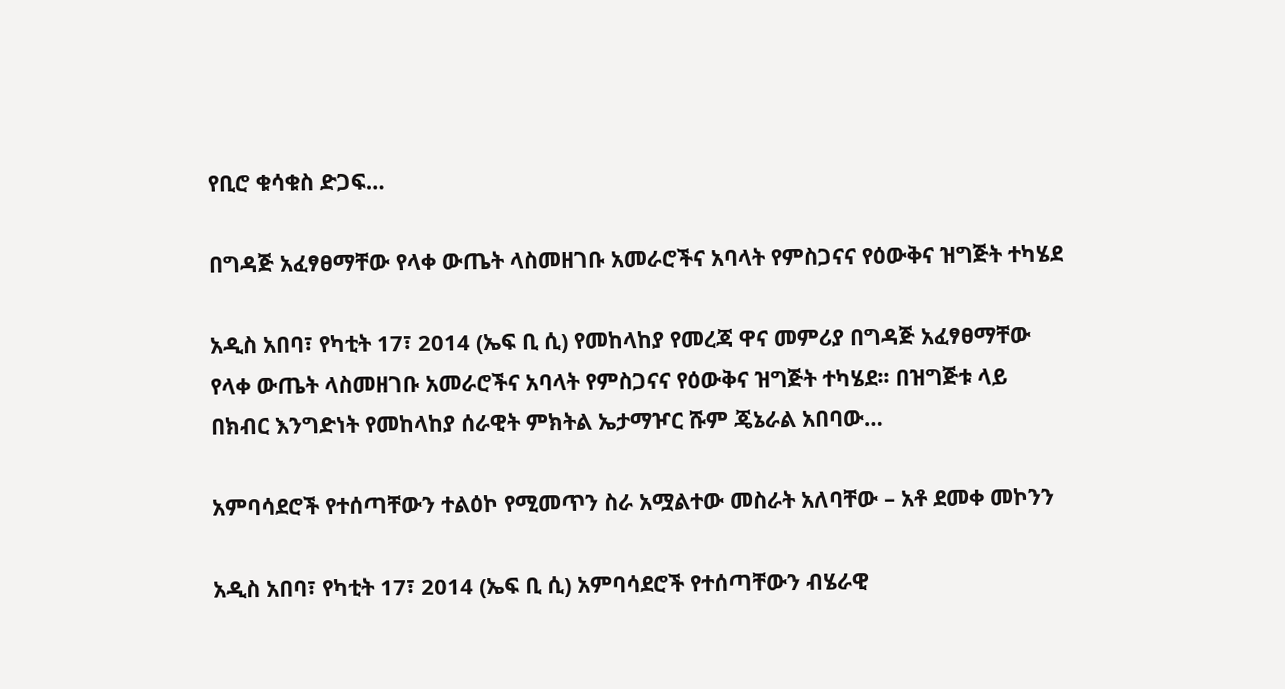የቢሮ ቁሳቁስ ድጋፍ…

በግዳጅ አፈፃፀማቸው የላቀ ውጤት ላስመዘገቡ አመራሮችና አባላት የምስጋናና የዕውቅና ዝግጅት ተካሄደ

አዲስ አበባ፣ የካቲት 17፣ 2014 (ኤፍ ቢ ሲ) የመከላከያ የመረጃ ዋና መምሪያ በግዳጅ አፈፃፀማቸው የላቀ ውጤት ላስመዘገቡ አመራሮችና አባላት የምስጋናና የዕውቅና ዝግጅት ተካሄደ፡፡ በዝግጅቱ ላይ በክብር እንግድነት የመከላከያ ሰራዊት ምክትል ኤታማዦር ሹም ጄኔራል አበባው…

አምባሳደሮች የተሰጣቸውን ተልዕኮ የሚመጥን ስራ አሟልተው መስራት አለባቸው – አቶ ደመቀ መኮንን

አዲስ አበባ፣ የካቲት 17፣ 2014 (ኤፍ ቢ ሲ) አምባሳደሮች የተሰጣቸውን ብሄራዊ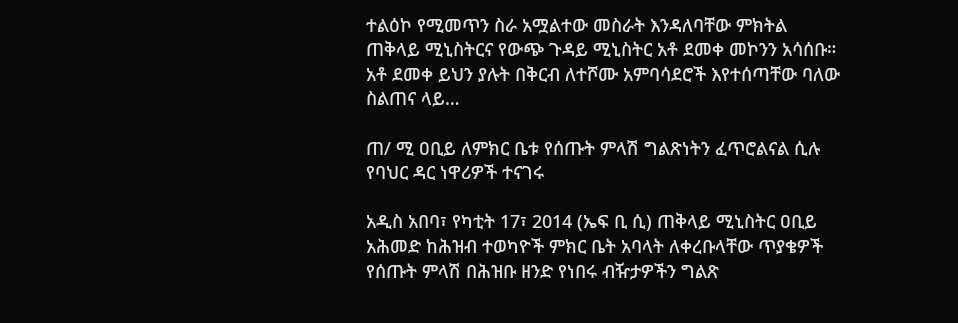ተልዕኮ የሚመጥን ስራ አሟልተው መስራት እንዳለባቸው ምክትል ጠቅላይ ሚኒስትርና የውጭ ጉዳይ ሚኒስትር አቶ ደመቀ መኮንን አሳሰቡ። አቶ ደመቀ ይህን ያሉት በቅርብ ለተሾሙ አምባሳደሮች እየተሰጣቸው ባለው ስልጠና ላይ…

ጠ/ ሚ ዐቢይ ለምክር ቤቱ የሰጡት ምላሽ ግልጽነትን ፈጥሮልናል ሲሉ የባህር ዳር ነዋሪዎች ተናገሩ

አዲስ አበባ፣ የካቲት 17፣ 2014 (ኤፍ ቢ ሲ) ጠቅላይ ሚኒስትር ዐቢይ አሕመድ ከሕዝብ ተወካዮች ምክር ቤት አባላት ለቀረቡላቸው ጥያቄዎች የሰጡት ምላሽ በሕዝቡ ዘንድ የነበሩ ብዥታዎችን ግልጽ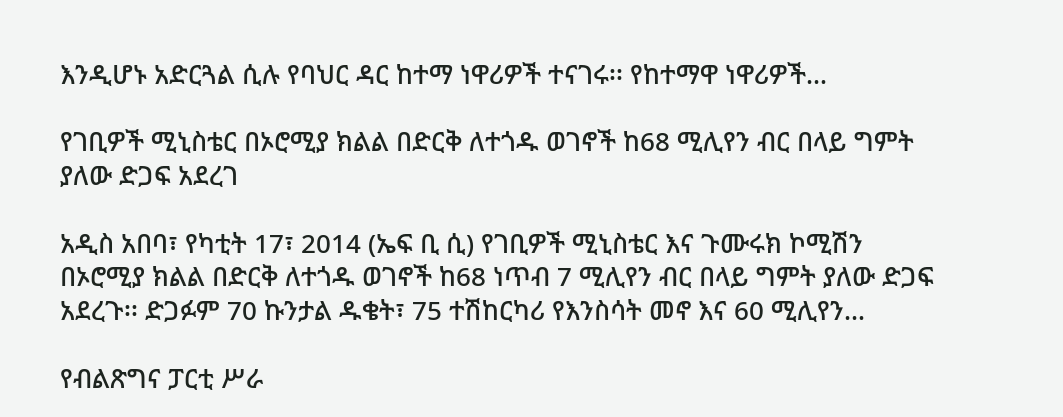እንዲሆኑ አድርጓል ሲሉ የባህር ዳር ከተማ ነዋሪዎች ተናገሩ፡፡ የከተማዋ ነዋሪዎች…

የገቢዎች ሚኒስቴር በኦሮሚያ ክልል በድርቅ ለተጎዱ ወገኖች ከ68 ሚሊየን ብር በላይ ግምት ያለው ድጋፍ አደረገ

አዲስ አበባ፣ የካቲት 17፣ 2014 (ኤፍ ቢ ሲ) የገቢዎች ሚኒስቴር እና ጉሙሩክ ኮሚሽን በኦሮሚያ ክልል በድርቅ ለተጎዱ ወገኖች ከ68 ነጥብ 7 ሚሊየን ብር በላይ ግምት ያለው ድጋፍ አደረጉ፡፡ ድጋፉም 70 ኩንታል ዱቄት፣ 75 ተሽከርካሪ የእንስሳት መኖ እና 60 ሚሊየን…

የብልጽግና ፓርቲ ሥራ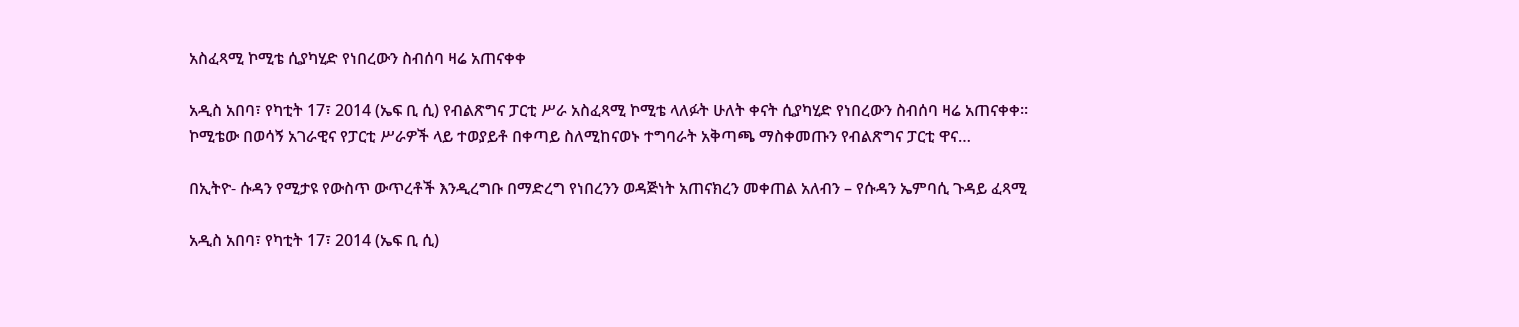አስፈጻሚ ኮሚቴ ሲያካሂድ የነበረውን ስብሰባ ዛሬ አጠናቀቀ

አዲስ አበባ፣ የካቲት 17፣ 2014 (ኤፍ ቢ ሲ) የብልጽግና ፓርቲ ሥራ አስፈጻሚ ኮሚቴ ላለፉት ሁለት ቀናት ሲያካሂድ የነበረውን ስብሰባ ዛሬ አጠናቀቀ። ኮሚቴው በወሳኝ አገራዊና የፓርቲ ሥራዎች ላይ ተወያይቶ በቀጣይ ስለሚከናወኑ ተግባራት አቅጣጫ ማስቀመጡን የብልጽግና ፓርቲ ዋና…

በኢትዮ- ሱዳን የሚታዩ የውስጥ ውጥረቶች እንዲረግቡ በማድረግ የነበረንን ወዳጅነት አጠናክረን መቀጠል አለብን – የሱዳን ኤምባሲ ጉዳይ ፈጻሚ

አዲስ አበባ፣ የካቲት 17፣ 2014 (ኤፍ ቢ ሲ)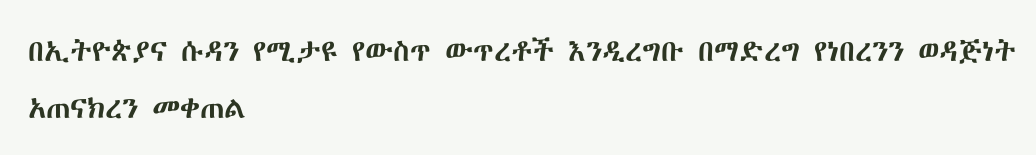በኢትዮጵያና ሱዳን የሚታዩ የውስጥ ውጥረቶች እንዲረግቡ በማድረግ የነበረንን ወዳጅነት አጠናክረን መቀጠል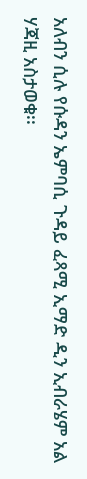አለብን ሲሉ የሱዳን ኤምባሲ ጉዳይ ፈጻሚ ኢማድ ዲን ኢብራሄም አል ሃጃዚ አስታወቁ፡፡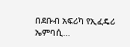በደቡብ አፍሪካ የኢፈዴሪ ኤምባሲ…